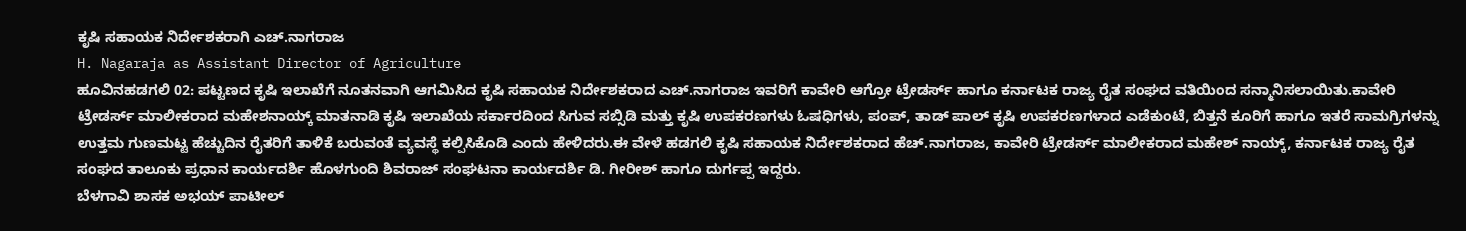ಕೃಷಿ ಸಹಾಯಕ ನಿರ್ದೇಶಕರಾಗಿ ಎಚ್.ನಾಗರಾಜ
H. Nagaraja as Assistant Director of Agriculture
ಹೂವಿನಹಡಗಲಿ 02: ಪಟ್ಟಣದ ಕೃಷಿ ಇಲಾಖೆಗೆ ನೂತನವಾಗಿ ಆಗಮಿಸಿದ ಕೃಷಿ ಸಹಾಯಕ ನಿರ್ದೇಶಕರಾದ ಎಚ್.ನಾಗರಾಜ ಇವರಿಗೆ ಕಾವೇರಿ ಆಗ್ರೋ ಟ್ರೇಡರ್ಸ್ ಹಾಗೂ ಕರ್ನಾಟಕ ರಾಜ್ಯ ರೈತ ಸಂಘದ ವತಿಯಿಂದ ಸನ್ಮಾನಿಸಲಾಯಿತು.ಕಾವೇರಿ ಟ್ರೇಡರ್ಸ್ ಮಾಲೀಕರಾದ ಮಹೇಶನಾಯ್ಕ್ ಮಾತನಾಡಿ ಕೃಷಿ ಇಲಾಖೆಯ ಸರ್ಕಾರದಿಂದ ಸಿಗುವ ಸಬ್ಸಿಡಿ ಮತ್ತು ಕೃಷಿ ಉಪಕರಣಗಳು ಓಷಧಿಗಳು, ಪಂಪ್, ತಾಡ್ ಪಾಲ್ ಕೃಷಿ ಉಪಕರಣಗಳಾದ ಎಡೆಕುಂಟೆ, ಬಿತ್ತನೆ ಕೂರಿಗೆ ಹಾಗೂ ಇತರೆ ಸಾಮಗ್ರಿಗಳನ್ನು ಉತ್ತಮ ಗುಣಮಟ್ಟ ಹೆಚ್ಚುದಿನ ರೈತರಿಗೆ ತಾಳಿಕೆ ಬರುವಂತೆ ವ್ಯವಸ್ಥೆ ಕಲ್ಪಿಸಿಕೊಡಿ ಎಂದು ಹೇಳಿದರು.ಈ ವೇಳೆ ಹಡಗಲಿ ಕೃಷಿ ಸಹಾಯಕ ನಿರ್ದೇಶಕರಾದ ಹೆಚ್.ನಾಗರಾಜ, ಕಾವೇರಿ ಟ್ರೇಡರ್ಸ್ ಮಾಲೀಕರಾದ ಮಹೇಶ್ ನಾಯ್ಕ್, ಕರ್ನಾಟಕ ರಾಜ್ಯ ರೈತ ಸಂಘದ ತಾಲೂಕು ಪ್ರಧಾನ ಕಾರ್ಯದರ್ಶಿ ಹೊಳಗುಂದಿ ಶಿವರಾಜ್ ಸಂಘಟನಾ ಕಾರ್ಯದರ್ಶಿ ಡಿ. ಗೀರೀಶ್ ಹಾಗೂ ದುರ್ಗಪ್ಪ ಇದ್ದರು.
ಬೆಳಗಾವಿ ಶಾಸಕ ಅಭಯ್ ಪಾಟೀಲ್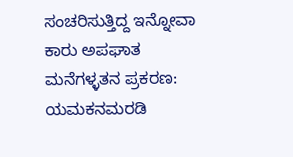ಸಂಚರಿಸುತ್ತಿದ್ದ ಇನ್ನೋವಾ ಕಾರು ಅಪಘಾತ
ಮನೆಗಳ್ಳತನ ಪ್ರಕರಣ: ಯಮಕನಮರಡಿ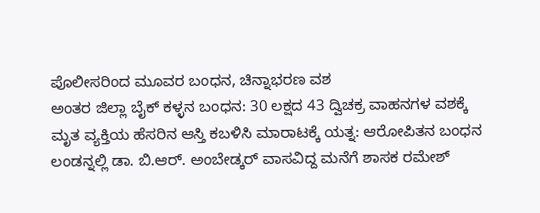ಪೊಲೀಸರಿಂದ ಮೂವರ ಬಂಧನ, ಚಿನ್ನಾಭರಣ ವಶ
ಅಂತರ ಜಿಲ್ಲಾ ಬೈಕ್ ಕಳ್ಳನ ಬಂಧನ: 30 ಲಕ್ಷದ 43 ದ್ವಿಚಕ್ರ ವಾಹನಗಳ ವಶಕ್ಕೆ
ಮೃತ ವ್ಯಕ್ತಿಯ ಹೆಸರಿನ ಆಸ್ತಿ ಕಬಳಿಸಿ ಮಾರಾಟಕ್ಕೆ ಯತ್ನ: ಆರೋಪಿತನ ಬಂಧನ
ಲಂಡನ್ನಲ್ಲಿ ಡಾ. ಬಿ.ಆರ್. ಅಂಬೇಡ್ಕರ್ ವಾಸವಿದ್ದ ಮನೆಗೆ ಶಾಸಕ ರಮೇಶ್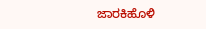ಜಾರಕಿಹೊಳಿ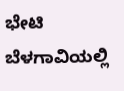ಭೇಟಿ
ಬೆಳಗಾವಿಯಲ್ಲಿ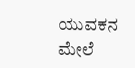ಯುವಕನ ಮೇಲೆ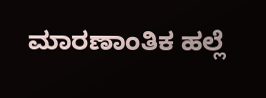ಮಾರಣಾಂತಿಕ ಹಲ್ಲೆ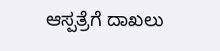ಆಸ್ಪತ್ರೆಗೆ ದಾಖಲು